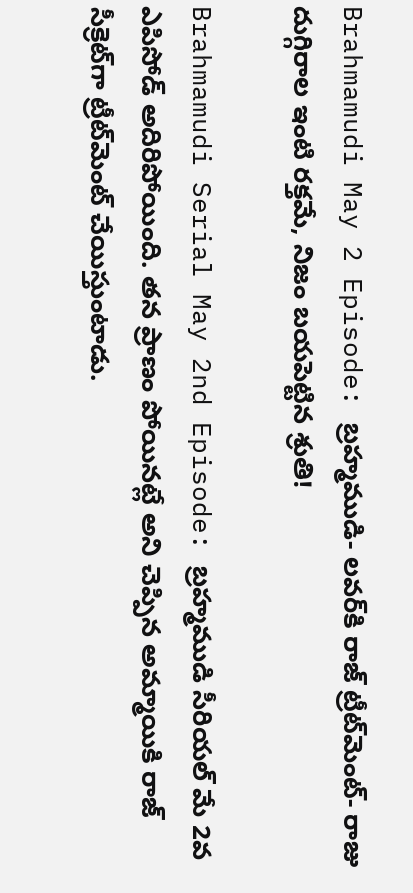Brahmamudi May 2 Episode: బ్రహ్మముడి- లవర్‌కి రాజ్ ట్రీట్‌మెంట్- రాజు దుగ్గిరాల ఇంటి రక్తమే, నిజం బయపెట్టిన శ్రుతి!

Brahmamudi Serial May 2nd Episode: బ్రహ్మముడి సీరియల్ మే 2వ ఎపిసోడ్‌ అదిరిపోయింది. తన ప్రాణం పోయినట్లే అని చెప్పిన అమ్మాయికి రాజ్ సీక్రెట్‌గా ట్రీట్‌మెంట్ చేయిస్తుంటాడు.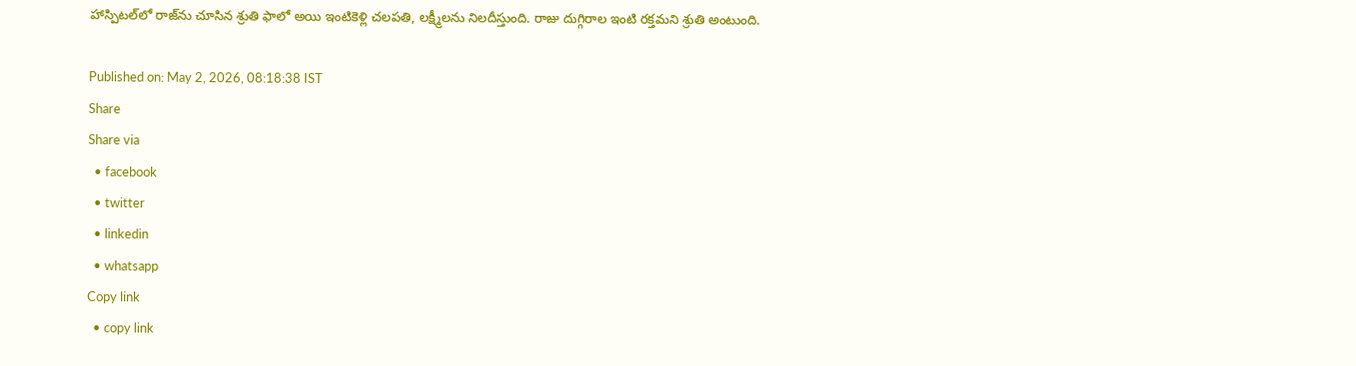హాస్పిటల్‌లో రాజ్‌ను చూసిన శ్రుతి ఫాలో అయి ఇంటికెళ్లి చలపతి, లక్ష్మీలను నిలదీస్తుంది. రాజు దుగ్గిరాల ఇంటి రక్తమని శ్రుతి అంటుంది.

Published on: May 2, 2026, 08:18:38 IST
Share
Share via
  • facebook
  • twitter
  • linkedin
  • whatsapp
Copy link
  • copy link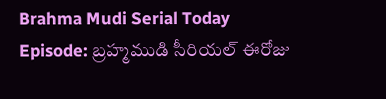Brahma Mudi Serial Today Episode: బ్రహ్మముడి సీరియల్ ఈరోజు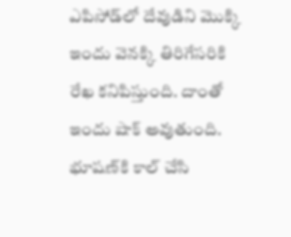ఎపిసోడ్‌లో దేవుడిని మొక్కి ఇందు వెనక్కి తిరిగేసరికి రేఖ కనిపిస్తుంది. దాంతో ఇందు షాక్ అవుతుంది. భూషణ్‌కి కాల్ చేసి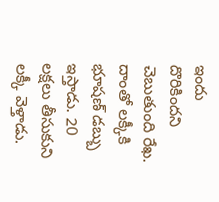ఇందు దొరికిందని చెబుతుంది రేఖ. దాంతో లక్కీకి భూషణ్ డబ్బు ఇస్తాడు. 20 లక్షలు తీసుకుని లక్కీ వెళ్తాడు.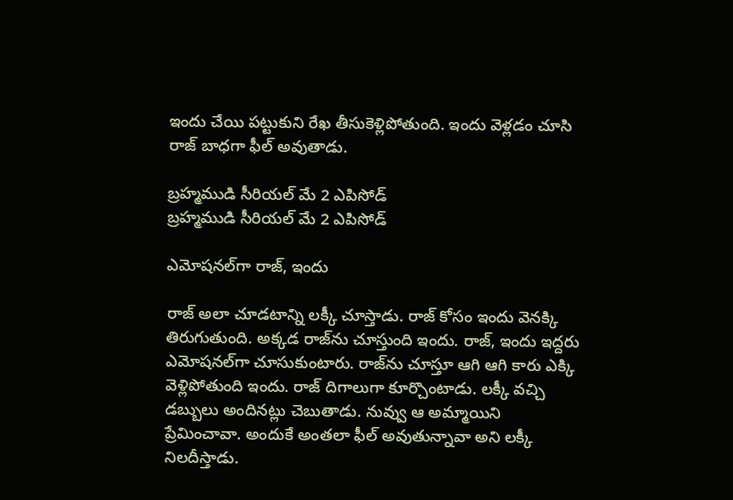ఇందు చేయి పట్టుకుని రేఖ తీసుకెళ్లిపోతుంది. ఇందు వెళ్లడం చూసి రాజ్ బాధగా ఫీల్ అవుతాడు.

బ్రహ్మముడి సీరియల్ మే 2 ఎపిసోడ్
బ్రహ్మముడి సీరియల్ మే 2 ఎపిసోడ్

ఎమోషనల్‌గా రాజ్, ఇందు

రాజ్ అలా చూడటాన్ని లక్కీ చూస్తాడు. రాజ్ కోసం ఇందు వెనక్కి తిరుగుతుంది. అక్కడ రాజ్‌ను చూస్తుంది ఇందు. రాజ్, ఇందు ఇద్దరు ఎమోషనల్‌గా చూసుకుంటారు. రాజ్‌ను చూస్తూ ఆగి ఆగి కారు ఎక్కి వెళ్లిపోతుంది ఇందు. రాజ్ దిగాలుగా కూర్చొంటాడు. లక్కీ వచ్చి డబ్బులు అందినట్లు చెబుతాడు. నువ్వు ఆ అమ్మాయిని ప్రేమించావా. అందుకే అంతలా ఫీల్ అవుతున్నావా అని లక్కీ నిలదీస్తాడు.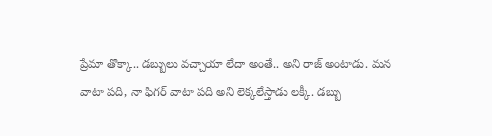ప్రేమా తొక్కా.. డబ్బులు వచ్చాయా లేదా అంతే.. అని రాజ్ అంటాడు. మన వాటా పది, నా ఫిగర్ వాటా పది అని లెక్కలేస్తాడు లక్కీ. డబ్బు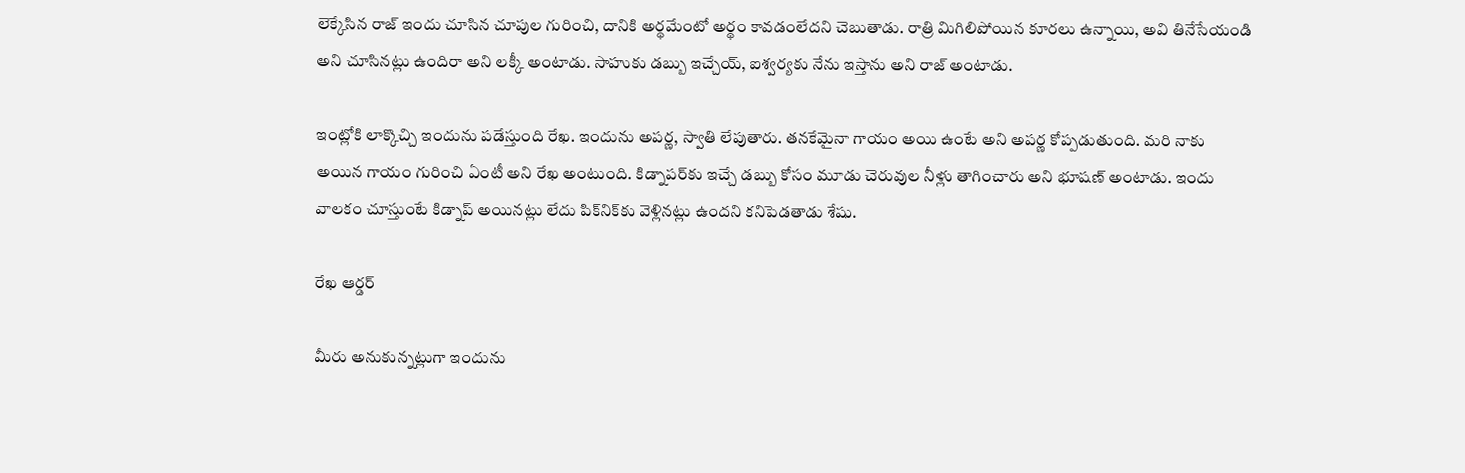లెక్కేసిన రాజ్ ఇందు చూసిన చూపుల గురించి, దానికి అర్థమేంటో అర్థం కావడంలేదని చెబుతాడు. రాత్రి మిగిలిపోయిన కూరలు ఉన్నాయి, అవి తినేసేయండి అని చూసినట్లు ఉందిరా అని లక్కీ అంటాడు. సాహుకు డబ్బు ఇచ్చేయ్, ఐశ్వర్యకు నేను ఇస్తాను అని రాజ్ అంటాడు.

ఇంట్లోకి లాక్కొచ్చి ఇందును పడేస్తుంది రేఖ. ఇందును అపర్ణ, స్వాతి లేపుతారు. తనకేమైనా గాయం అయి ఉంటే అని అపర్ణ కోప్పడుతుంది. మరి నాకు అయిన గాయం గురించి ఏంటీ అని రేఖ అంటుంది. కిడ్నాపర్‌కు ఇచ్చే డబ్బు కోసం మూడు చెరువుల నీళ్లు తాగించారు అని భూషణ్ అంటాడు. ఇందు వాలకం చూస్తుంటే కిడ్నాప్ అయినట్లు లేదు పిక్‌నిక్‌కు వెళ్లినట్లు ఉందని కనిపెడతాడు శేషు.

రేఖ ఆర్డర్

మీరు అనుకున్నట్లుగా ఇందును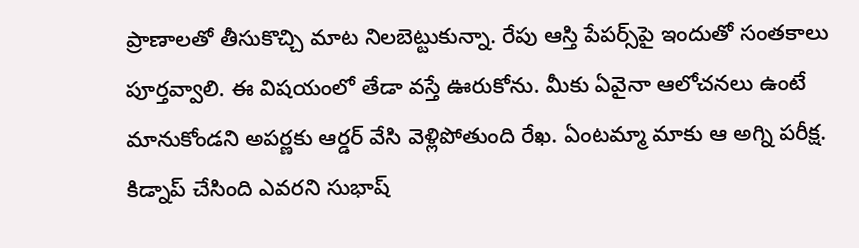ప్రాణాలతో తీసుకొచ్చి మాట నిలబెట్టుకున్నా. రేపు ఆస్తి పేపర్స్‌పై ఇందుతో సంతకాలు పూర్తవ్వాలి. ఈ విషయంలో తేడా వస్తే ఊరుకోను. మీకు ఏవైనా ఆలోచనలు ఉంటే మానుకోండని అపర్ణకు ఆర్డర్ వేసి వెళ్లిపోతుంది రేఖ. ఏంటమ్మా మాకు ఆ అగ్ని పరీక్ష. కిడ్నాప్ చేసింది ఎవరని సుభాష్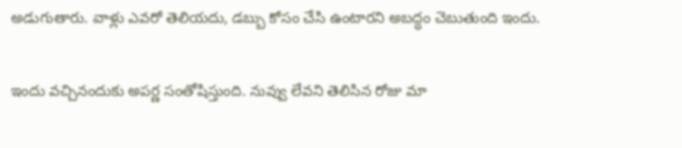అడుగుతారు. వాళ్లు ఎవరో తెలియదు, డబ్బు కోసం చేసి ఉంటారని అబద్ధం చెబుతుంది ఇందు.

ఇందు వచ్చినందుకు అపర్ణ సంతోషిస్తుంది. నువ్వు లేవని తెలిసిన రోజు మా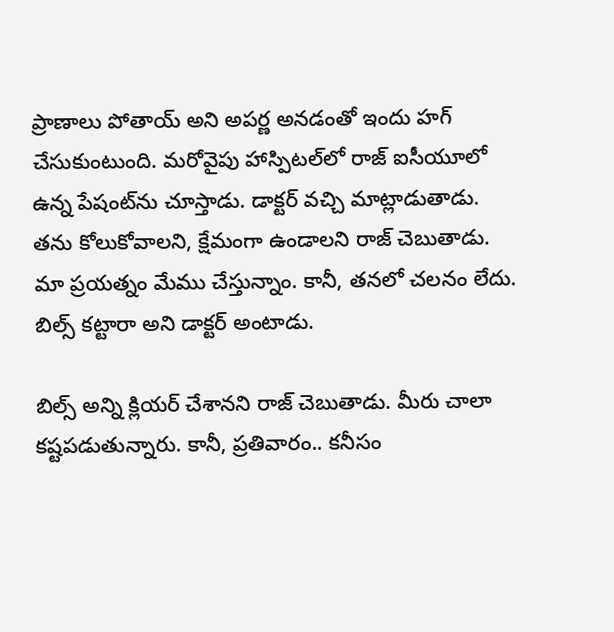ప్రాణాలు పోతాయ్ అని అపర్ణ అనడంతో ఇందు హగ్ చేసుకుంటుంది. మరోవైపు హాస్పిటల్‌లో రాజ్ ఐసీయూలో ఉన్న పేషంట్‌ను చూస్తాడు. డాక్టర్ వచ్చి మాట్లాడుతాడు. తను కోలుకోవాలని, క్షేమంగా ఉండాలని రాజ్ చెబుతాడు. మా ప్రయత్నం మేము చేస్తున్నాం. కానీ, తనలో చలనం లేదు. బిల్స్ కట్టారా అని డాక్టర్ అంటాడు.

బిల్స్ అన్ని క్లియర్ చేశానని రాజ్ చెబుతాడు. మీరు చాలా కష్టపడుతున్నారు. కానీ, ప్రతివారం.. కనీసం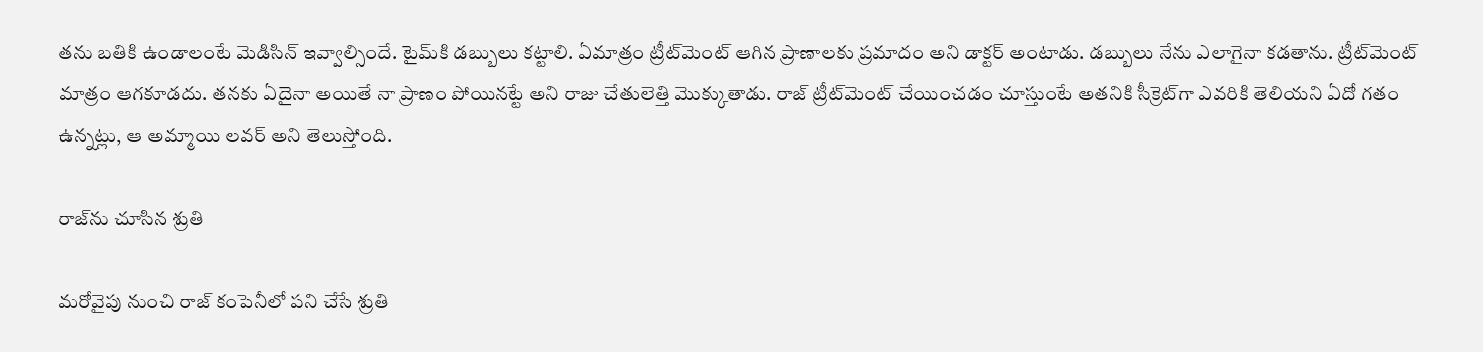తను బతికి ఉండాలంటే మెడిసిన్ ఇవ్వాల్సిందే. టైమ్‌కి డబ్బులు కట్టాలి. ఏమాత్రం ట్రీట్‌మెంట్ ఆగిన ప్రాణాలకు ప్రమాదం అని డాక్టర్ అంటాడు. డబ్బులు నేను ఎలాగైనా కడతాను. ట్రీట్‌మెంట్ మాత్రం ఆగకూడదు. తనకు ఏదైనా అయితే నా ప్రాణం పోయినట్టే అని రాజు చేతులెత్తి మొక్కుతాడు. రాజ్ ట్రీట్‌మెంట్ చేయించడం చూస్తుంటే అతనికి సీక్రెట్‌గా ఎవరికి తెలియని ఏదో గతం ఉన్నట్లు, ఆ అమ్మాయి లవర్ అని తెలుస్తోంది.

రాజ్‌ను చూసిన శ్రుతి

మరోవైపు నుంచి రాజ్ కంపెనీలో పని చేసే శ్రుతి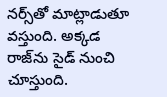నర్స్‌తో మాట్లాడుతూ వస్తుంది. అక్కడ రాజ్‌ను సైడ్ నుంచి చూస్తుంది.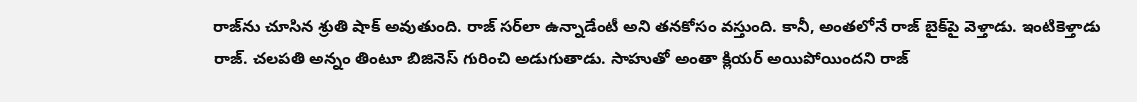రాజ్‌ను చూసిన శ్రుతి షాక్ అవుతుంది. రాజ్ సర్‌లా ఉన్నాడేంటీ అని తనకోసం వస్తుంది. కానీ, అంతలోనే రాజ్ బైక్‌పై వెళ్తాడు. ఇంటికెళ్తాడు రాజ్. చలపతి అన్నం తింటూ బిజినెస్ గురించి అడుగుతాడు. సాహుతో అంతా క్లియర్ అయిపోయిందని రాజ్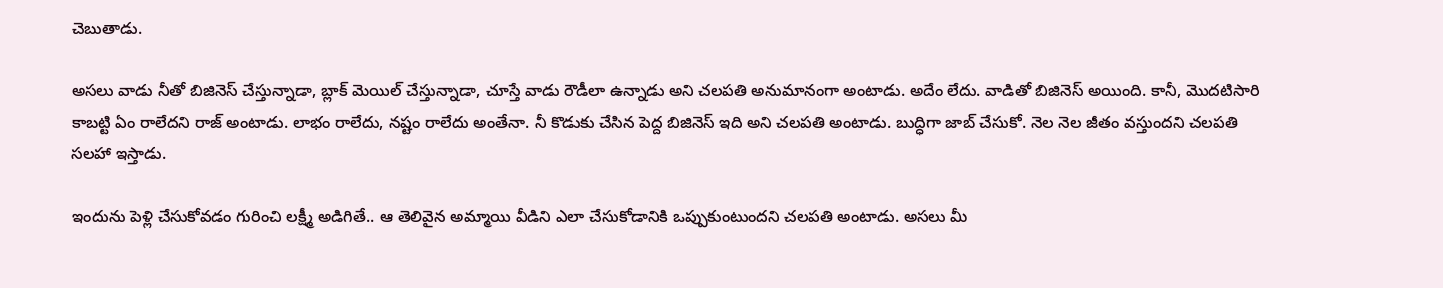చెబుతాడు.

అసలు వాడు నీతో బిజినెస్ చేస్తున్నాడా, బ్లాక్ మెయిల్ చేస్తున్నాడా, చూస్తే వాడు రౌడీలా ఉన్నాడు అని చలపతి అనుమానంగా అంటాడు. అదేం లేదు. వాడితో బిజినెస్ అయింది. కానీ, మొదటిసారి కాబట్టి ఏం రాలేదని రాజ్ అంటాడు. లాభం రాలేదు, నష్టం రాలేదు అంతేనా. నీ కొడుకు చేసిన పెద్ద బిజినెస్ ఇది అని చలపతి అంటాడు. బుద్ధిగా జాబ్ చేసుకో. నెల నెల జీతం వస్తుందని చలపతి సలహా ఇస్తాడు.

ఇందును పెళ్లి చేసుకోవడం గురించి లక్ష్మీ అడిగితే.. ఆ తెలివైన అమ్మాయి వీడిని ఎలా చేసుకోడానికి ఒప్పుకుంటుందని చలపతి అంటాడు. అసలు మీ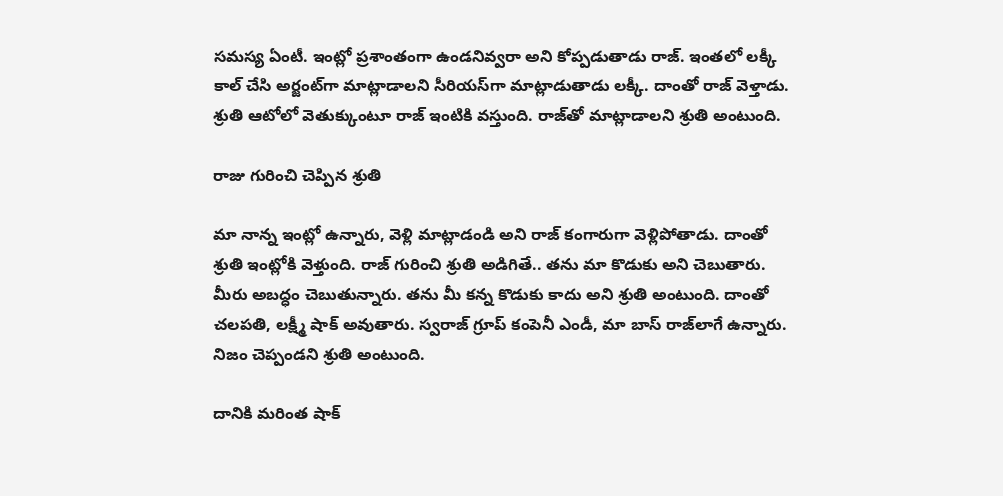సమస్య ఏంటీ. ఇంట్లో ప్రశాంతంగా ఉండనివ్వరా అని కోప్పడుతాడు రాజ్. ఇంతలో లక్కీ కాల్ చేసి అర్జంట్‌గా మాట్లాడాలని సీరియస్‌గా మాట్లాడుతాడు లక్కీ. దాంతో రాజ్ వెళ్తాడు. శ్రుతి ఆటోలో వెతుక్కుంటూ రాజ్ ఇంటికి వస్తుంది. రాజ్‌తో మాట్లాడాలని శ్రుతి అంటుంది.

రాజు గురించి చెప్పిన శ్రుతి

మా నాన్న ఇంట్లో ఉన్నారు, వెళ్లి మాట్లాడండి అని రాజ్ కంగారుగా వెళ్లిపోతాడు. దాంతో శ్రుతి ఇంట్లోకి వెళ్తుంది. రాజ్ గురించి శ్రుతి అడిగితే.. తను మా కొడుకు అని చెబుతారు. మీరు అబద్ధం చెబుతున్నారు. తను మీ కన్న కొడుకు కాదు అని శ్రుతి అంటుంది. దాంతో చలపతి, లక్ష్మీ షాక్ అవుతారు. స్వరాజ్ గ్రూప్ కంపెనీ ఎండీ, మా బాస్ రాజ్‌లాగే ఉన్నారు. నిజం చెప్పండని శ్రుతి అంటుంది.

దానికి మరింత షాక్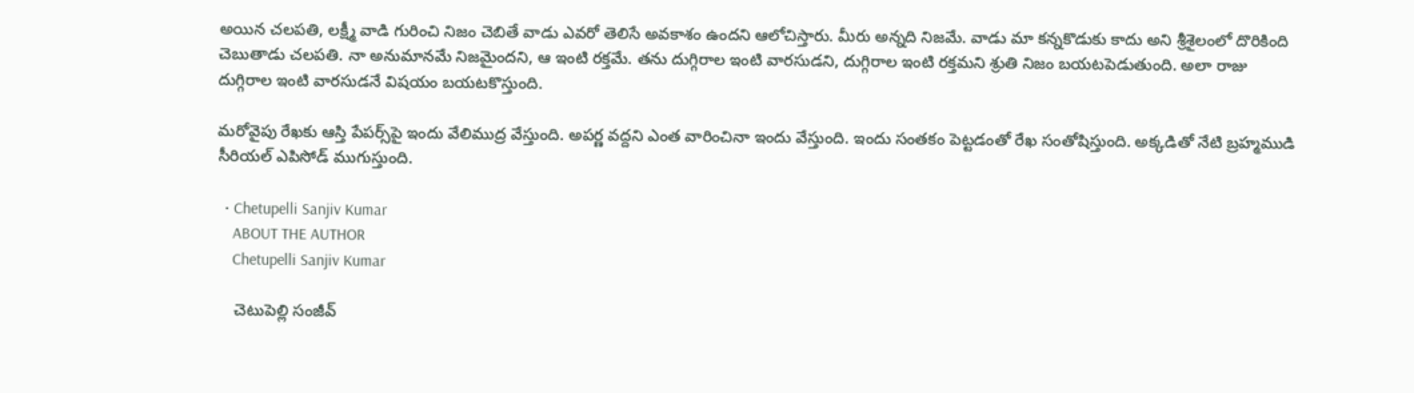అయిన చలపతి, లక్ష్మీ వాడి గురించి నిజం చెబితే వాడు ఎవరో తెలిసే అవకాశం ఉందని ఆలోచిస్తారు. మీరు అన్నది నిజమే. వాడు మా కన్నకొడుకు కాదు అని శ్రీశైలంలో దొరికింది చెబుతాడు చలపతి. నా అనుమానమే నిజమైందని, ఆ ఇంటి రక్తమే. తను దుగ్గిరాల ఇంటి వారసుడని, దుగ్గిరాల ఇంటి రక్తమని శ్రుతి నిజం బయటపెడుతుంది. అలా రాజు దుగ్గిరాల ఇంటి వారసుడనే విషయం బయటకొస్తుంది.

మరోవైపు రేఖకు ఆస్తి పేపర్స్‌పై ఇందు వేలిముద్ర వేస్తుంది. అపర్ణ వద్దని ఎంత వారించినా ఇందు వేస్తుంది. ఇందు సంతకం పెట్టడంతో రేఖ సంతోషిస్తుంది. అక్కడితో నేటి బ్రహ్మముడి సీరియల్ ఎపిసోడ్ ముగుస్తుంది.

  • Chetupelli Sanjiv Kumar
    ABOUT THE AUTHOR
    Chetupelli Sanjiv Kumar

    చెటుపెల్లి సంజీవ్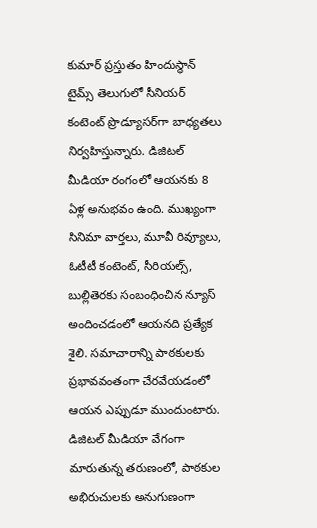కుమార్ ప్రస్తుతం హిందుస్థాన్ టైమ్స్ తెలుగులో సీనియర్ కంటెంట్ ప్రొడ్యూసర్‌గా బాధ్యతలు నిర్వహిస్తున్నారు. డిజిటల్ మీడియా రంగంలో ఆయనకు 8 ఏళ్ల అనుభవం ఉంది. ముఖ్యంగా సినిమా వార్తలు, మూవీ రివ్యూలు, ఓటీటీ కంటెంట్, సీరియల్స్, బుల్లితెరకు సంబంధించిన న్యూస్ అందించడంలో ఆయనది ప్రత్యేక శైలి. సమాచారాన్ని పాఠకులకు ప్రభావవంతంగా చేరవేయడంలో ఆయన ఎప్పుడూ ముందుంటారు. డిజిటల్ మీడియా వేగంగా మారుతున్న తరుణంలో, పాఠకుల అభిరుచులకు అనుగుణంగా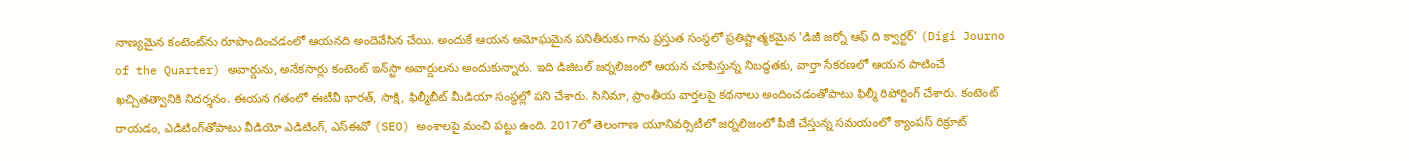నాణ్యమైన కంటెంట్‌ను రూపొందించడంలో ఆయనది అందెవేసిన చేయి. అందుకే ఆయన అమోఘమైన పనితీరుకు గాను ప్రస్తుత సంస్థలో ప్రతిష్టాత్మకమైన 'డిజీ జర్నో ఆఫ్ ది క్వార్టర్' (Digi Journo of the Quarter) అవార్డును, అనేకసార్లు కంటెంట్ ఇన్‌స్టా అవార్డులను అందుకున్నారు. ఇది డిజిటల్ జర్నలిజంలో ఆయన చూపిస్తున్న నిబద్ధతకు, వార్తా సేకరణలో ఆయన పాటించే ఖచ్చితత్వానికి నిదర్శనం. ఈయన గతంలో ఈటీవీ భారత్, సాక్షి, ఫిల్మీబీట్ మీడియా సంస్థల్లో పని చేశారు. సినిమా, ప్రాంతీయ వార్తలపై కథనాలు అందించడంతోపాటు ఫిల్మీ రిపోర్టింగ్ చేశారు. కంటెంట్ రాయడం, ఎడిటింగ్‌తోపాటు వీడియో ఎడిటింగ్, ఎస్‌ఈవో (SEO) అంశాలపై మంచి పట్టు ఉంది. 2017లో తెలంగాణ యూనివర్సిటీలో జర్నలిజంలో పీజీ చేస్తున్న సమయంలో క్యాంపస్ రిక్రూట్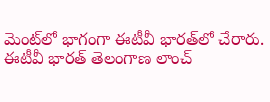మెంట్‌లో భాగంగా ఈటీవీ భారత్‌లో చేరారు. ఈటీవీ భారత్ తెలంగాణ లాంచ్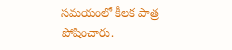సమయంలో కీలక పాత్ర పోషించారు.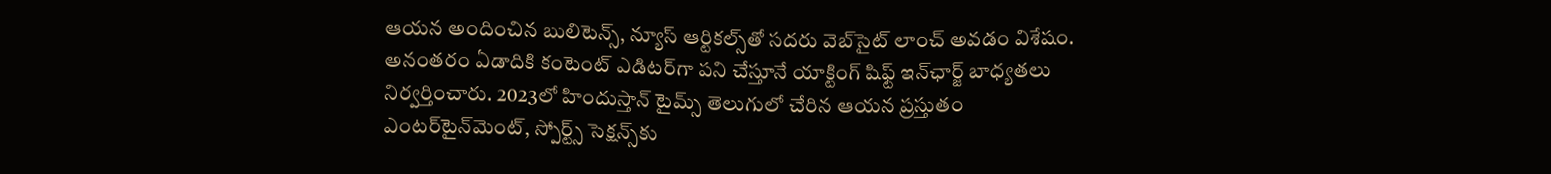ఆయన అందించిన బులిటెన్స్, న్యూస్ ఆర్టికల్స్‌తో సదరు వెబ్‌సైట్ లాంచ్ అవడం విశేషం. అనంతరం ఏడాదికి కంటెంట్ ఎడిటర్‌గా పని చేస్తూనే యాక్టింగ్ షిఫ్ట్ ఇన్‌ఛార్జ్ బాధ్యతలు నిర్వర్తించారు. 2023లో హిందుస్తాన్ టైమ్స్ తెలుగులో చేరిన ఆయన ప్రస్తుతం ఎంటర్‌టైన్‌మెంట్, స్పోర్ట్స్ సెక్షన్స్‌కు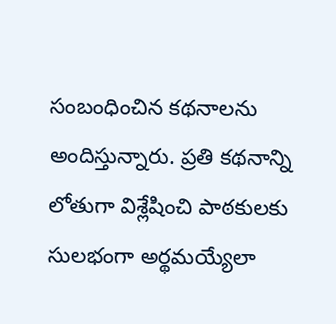సంబంధించిన కథనాలను అందిస్తున్నారు. ప్రతి కథనాన్ని లోతుగా విశ్లేషించి పాఠకులకు సులభంగా అర్థమయ్యేలా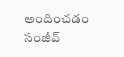అందించడం సంజీవ్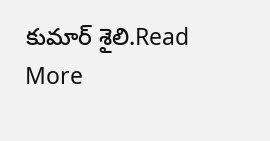కుమార్ శైలి.Read More